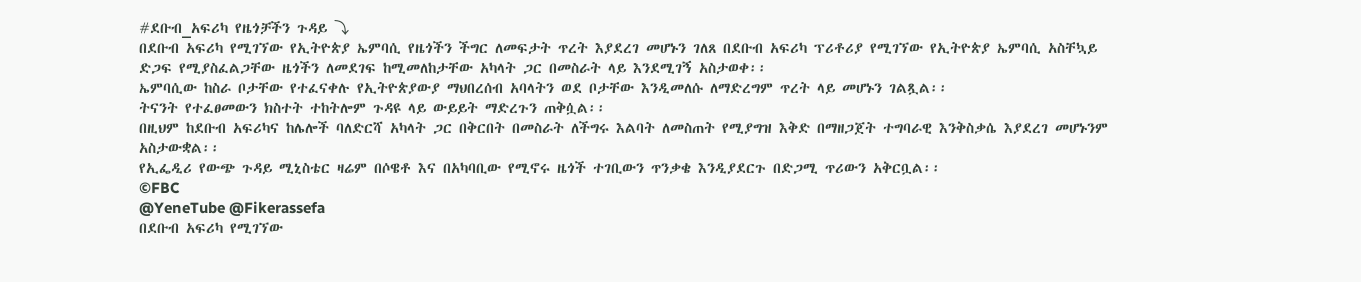#ደቡብ_አፍሪካ የዜጎቻችን ጉዳይ ⤵
በደቡብ አፍሪካ የሚገኘው የኢትዮጵያ ኤምባሲ የዜጎችን ችግር ለመፍታት ጥረት እያደረገ መሆኑን ገለጸ በደቡብ አፍሪካ ፕሪቶሪያ የሚገኘው የኢትዮጵያ ኤምባሲ አስቸኳይ ድጋፍ የሚያስፈልጋቸው ዜጎችን ለመደገፍ ከሚመለከታቸው አካላት ጋር በመስራት ላይ እንደሚገኝ አስታወቀ፡፡
ኤምባሲው ከስራ ቦታቸው የተፈናቀሉ የኢትዮጵያውያ ማህበረሰብ አባላትን ወደ ቦታቸው እንዲመለሱ ለማድረግም ጥረት ላይ መሆኑን ገልጿል፡፡
ትናንት የተፈፀመውን ክስተት ተከትሎም ጉዳዩ ላይ ውይይት ማድረጉን ጠቅሷል፡፡
በዚህም ከደቡብ አፍሪካና ከሌሎች ባለድርሻ አካላት ጋር በቅርበት በመስራት ለችግሩ እልባት ለመስጠት የሚያግዝ እቅድ በማዘጋጀት ተግባራዊ እንቅስቃሴ እያደረገ መሆኑንም አስታውቋል፡፡
የኢፌዲሪ የውጭ ጉዳይ ሚኒስቴር ዛሬም በሶዌቶ እና በአካባቢው የሚኖሩ ዜጎች ተገቢውን ጥንቃቄ እንዲያደርጉ በድጋሚ ጥሪውን አቅርቧል፡፡
©FBC
@YeneTube @Fikerassefa
በደቡብ አፍሪካ የሚገኘው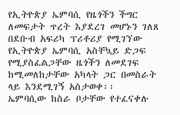የኢትዮጵያ ኤምባሲ የዜጎችን ችግር ለመፍታት ጥረት እያደረገ መሆኑን ገለጸ በደቡብ አፍሪካ ፕሪቶሪያ የሚገኘው የኢትዮጵያ ኤምባሲ አስቸኳይ ድጋፍ የሚያስፈልጋቸው ዜጎችን ለመደገፍ ከሚመለከታቸው አካላት ጋር በመስራት ላይ እንደሚገኝ አስታወቀ፡፡
ኤምባሲው ከስራ ቦታቸው የተፈናቀሉ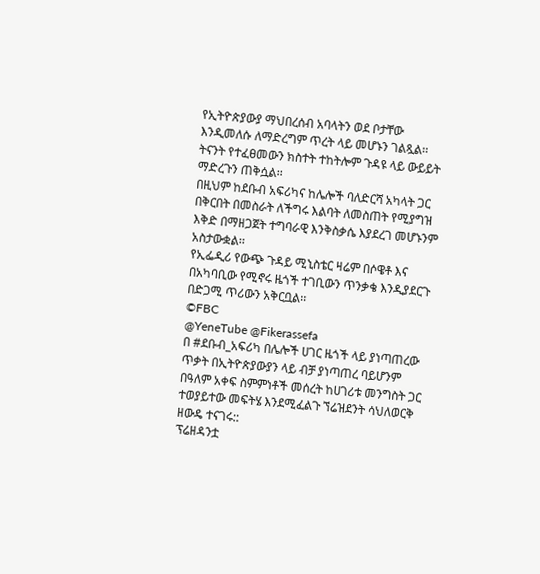የኢትዮጵያውያ ማህበረሰብ አባላትን ወደ ቦታቸው እንዲመለሱ ለማድረግም ጥረት ላይ መሆኑን ገልጿል፡፡
ትናንት የተፈፀመውን ክስተት ተከትሎም ጉዳዩ ላይ ውይይት ማድረጉን ጠቅሷል፡፡
በዚህም ከደቡብ አፍሪካና ከሌሎች ባለድርሻ አካላት ጋር በቅርበት በመስራት ለችግሩ እልባት ለመስጠት የሚያግዝ እቅድ በማዘጋጀት ተግባራዊ እንቅስቃሴ እያደረገ መሆኑንም አስታውቋል፡፡
የኢፌዲሪ የውጭ ጉዳይ ሚኒስቴር ዛሬም በሶዌቶ እና በአካባቢው የሚኖሩ ዜጎች ተገቢውን ጥንቃቄ እንዲያደርጉ በድጋሚ ጥሪውን አቅርቧል፡፡
©FBC
@YeneTube @Fikerassefa
በ #ደቡብ_አፍሪካ በሌሎች ሀገር ዜጎች ላይ ያነጣጠረው ጥቃት በኢትዮጵያውያን ላይ ብቻ ያነጣጠረ ባይሆንም በዓለም አቀፍ ስምምነቶች መሰረት ከሀገሪቱ መንግስት ጋር ተወያይተው መፍትሄ እንደሚፈልጉ ኘሬዝደንት ሳህለወርቅ ዘውዴ ተናገሩ::
ፕሬዘዳንቷ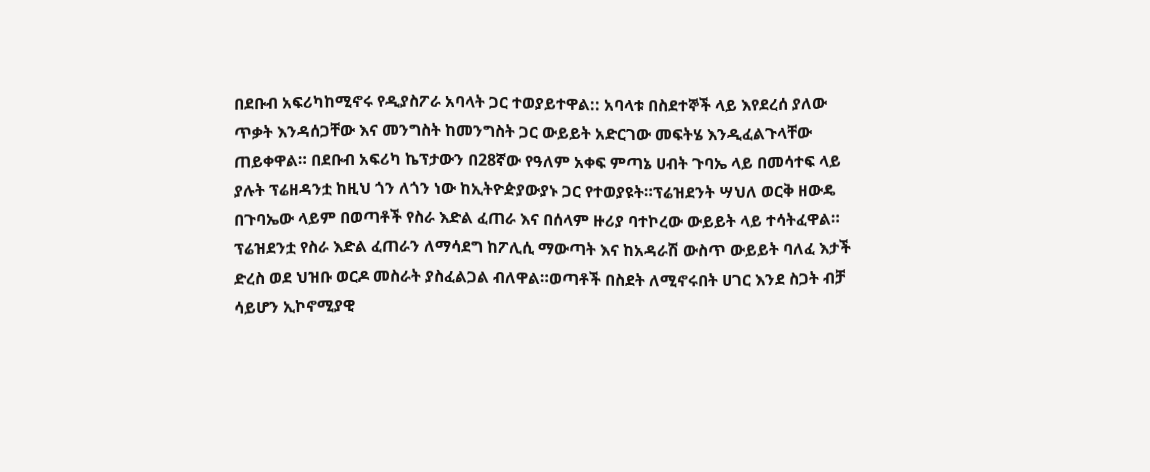በደቡብ አፍሪካከሚኖሩ የዲያስፖራ አባላት ጋር ተወያይተዋል:: አባላቱ በስደተኞች ላይ እየደረሰ ያለው ጥቃት እንዳሰጋቸው እና መንግስት ከመንግስት ጋር ውይይት አድርገው መፍትሄ እንዲፈልጉላቸው ጠይቀዋል። በደቡብ አፍሪካ ኬፕታውን በ28ኛው የዓለም አቀፍ ምጣኔ ሀብት ጉባኤ ላይ በመሳተፍ ላይ ያሉት ፕሬዘዳንቷ ከዚህ ጎን ለጎን ነው ከኢትዮዽያውያኑ ጋር የተወያዩት።ፕሬዝደንት ሣህለ ወርቅ ዘውዴ በጉባኤው ላይም በወጣቶች የስራ እድል ፈጠራ እና በሰላም ዙሪያ ባተኮረው ውይይት ላይ ተሳትፈዋል።
ፕሬዝደንቷ የስራ እድል ፈጠራን ለማሳደግ ከፖሊሲ ማውጣት እና ከአዳራሽ ውስጥ ውይይት ባለፈ እታች ድረስ ወደ ህዝቡ ወርዶ መስራት ያስፈልጋል ብለዋል።ወጣቶች በስደት ለሚኖሩበት ሀገር እንደ ስጋት ብቻ ሳይሆን ኢኮኖሚያዊ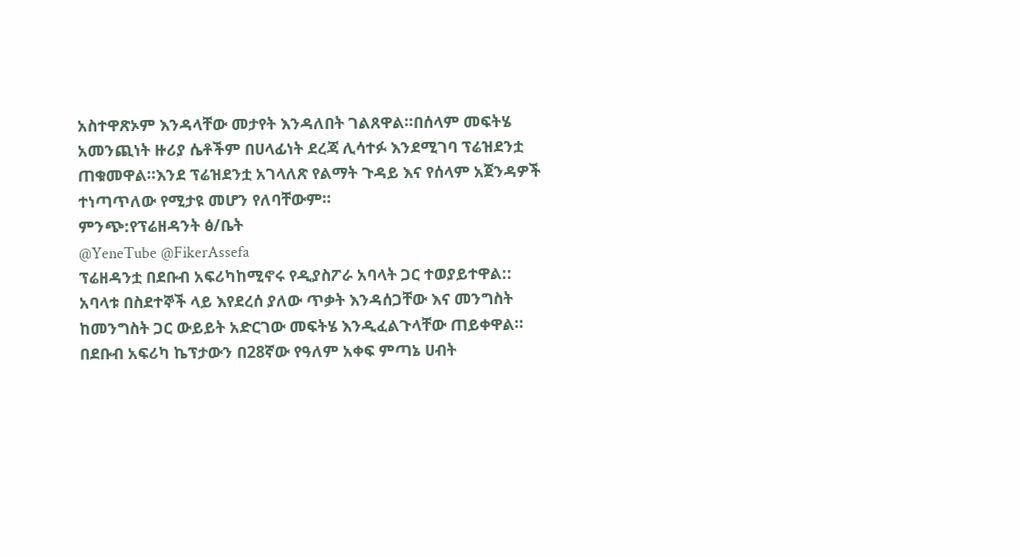አስተዋጽኦም እንዳላቸው መታየት እንዳለበት ገልጸዋል።በሰላም መፍትሄ አመንጪነት ዙሪያ ሴቶችም በሀላፊነት ደረጃ ሊሳተፉ እንደሚገባ ፕሬዝደንቷ ጠቁመዋል።እንደ ፕሬዝደንቷ አገላለጽ የልማት ጉዳይ እና የሰላም አጀንዳዎች ተነጣጥለው የሚታዩ መሆን የለባቸውም።
ምንጭ:የፕሬዘዳንት ፅ/ቤት
@YeneTube @FikerAssefa
ፕሬዘዳንቷ በደቡብ አፍሪካከሚኖሩ የዲያስፖራ አባላት ጋር ተወያይተዋል:: አባላቱ በስደተኞች ላይ እየደረሰ ያለው ጥቃት እንዳሰጋቸው እና መንግስት ከመንግስት ጋር ውይይት አድርገው መፍትሄ እንዲፈልጉላቸው ጠይቀዋል። በደቡብ አፍሪካ ኬፕታውን በ28ኛው የዓለም አቀፍ ምጣኔ ሀብት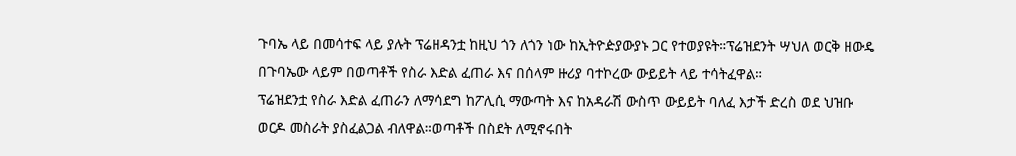ጉባኤ ላይ በመሳተፍ ላይ ያሉት ፕሬዘዳንቷ ከዚህ ጎን ለጎን ነው ከኢትዮዽያውያኑ ጋር የተወያዩት።ፕሬዝደንት ሣህለ ወርቅ ዘውዴ በጉባኤው ላይም በወጣቶች የስራ እድል ፈጠራ እና በሰላም ዙሪያ ባተኮረው ውይይት ላይ ተሳትፈዋል።
ፕሬዝደንቷ የስራ እድል ፈጠራን ለማሳደግ ከፖሊሲ ማውጣት እና ከአዳራሽ ውስጥ ውይይት ባለፈ እታች ድረስ ወደ ህዝቡ ወርዶ መስራት ያስፈልጋል ብለዋል።ወጣቶች በስደት ለሚኖሩበት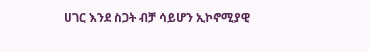ሀገር እንደ ስጋት ብቻ ሳይሆን ኢኮኖሚያዊ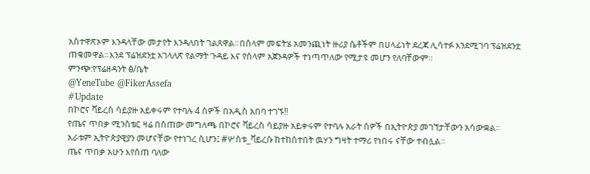አስተዋጽኦም እንዳላቸው መታየት እንዳለበት ገልጸዋል።በሰላም መፍትሄ አመንጪነት ዙሪያ ሴቶችም በሀላፊነት ደረጃ ሊሳተፉ እንደሚገባ ፕሬዝደንቷ ጠቁመዋል።እንደ ፕሬዝደንቷ አገላለጽ የልማት ጉዳይ እና የሰላም አጀንዳዎች ተነጣጥለው የሚታዩ መሆን የለባቸውም።
ምንጭ:የፕሬዘዳንት ፅ/ቤት
@YeneTube @FikerAssefa
#Update
በኮሮና ቫይረስ ሳይያዙ አይቀሩም የተባሉ 4 ሰዎች በአዲስ አበባ ተገኙ!!
የጤና ጥበቃ ሚንስቴር ዛሬ በሰጠው መግለጫ በኮሮና ቫይረስ ሳይያዙ አይቀሩም የተባሉ አራት ሰዎች በኢትዮጵያ መገኘታቸውን አሳውቋል።
አራቱም ኢትዮጵያዊያን መሆናቸው የተነገረ ሲሆን፤ #ሦስቱ_ቫይረሱ ከተከሰተበት ዉሃን ግዛት ተማሪ የነበሩ ናቸው ተብሏል።
ጤና ጥበቃ አሁን እየሰጠ ባለው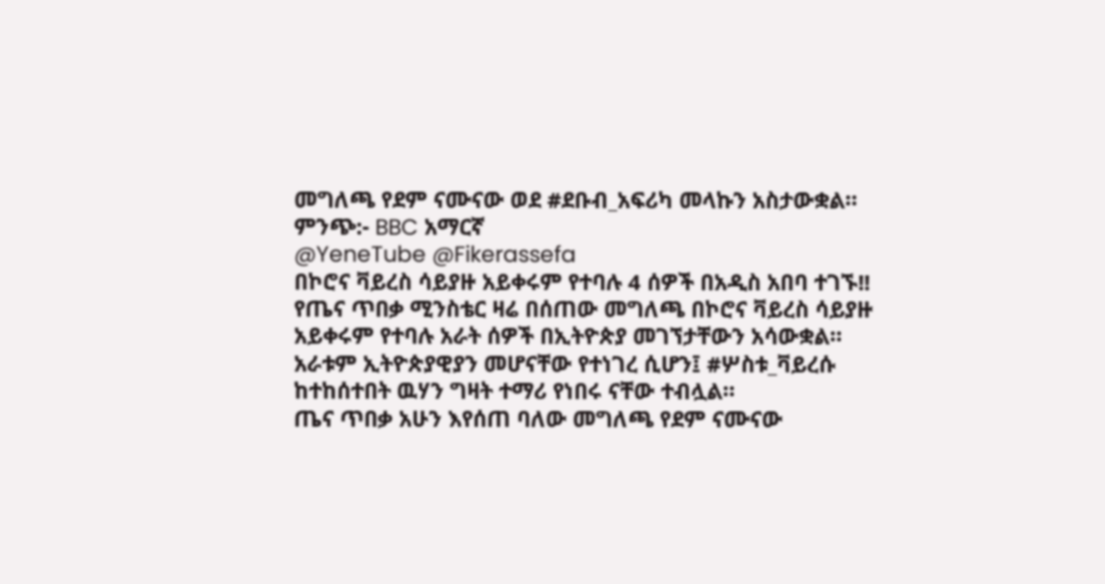መግለጫ የደም ናሙናው ወደ #ደቡብ_አፍሪካ መላኩን አስታውቋል።
ምንጭ:- BBC አማርኛ
@YeneTube @Fikerassefa
በኮሮና ቫይረስ ሳይያዙ አይቀሩም የተባሉ 4 ሰዎች በአዲስ አበባ ተገኙ!!
የጤና ጥበቃ ሚንስቴር ዛሬ በሰጠው መግለጫ በኮሮና ቫይረስ ሳይያዙ አይቀሩም የተባሉ አራት ሰዎች በኢትዮጵያ መገኘታቸውን አሳውቋል።
አራቱም ኢትዮጵያዊያን መሆናቸው የተነገረ ሲሆን፤ #ሦስቱ_ቫይረሱ ከተከሰተበት ዉሃን ግዛት ተማሪ የነበሩ ናቸው ተብሏል።
ጤና ጥበቃ አሁን እየሰጠ ባለው መግለጫ የደም ናሙናው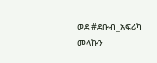ወደ #ደቡብ_አፍሪካ መላኩን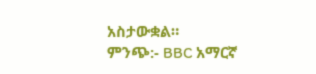አስታውቋል።
ምንጭ:- BBC አማርኛ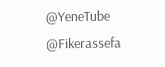@YeneTube @Fikerassefa